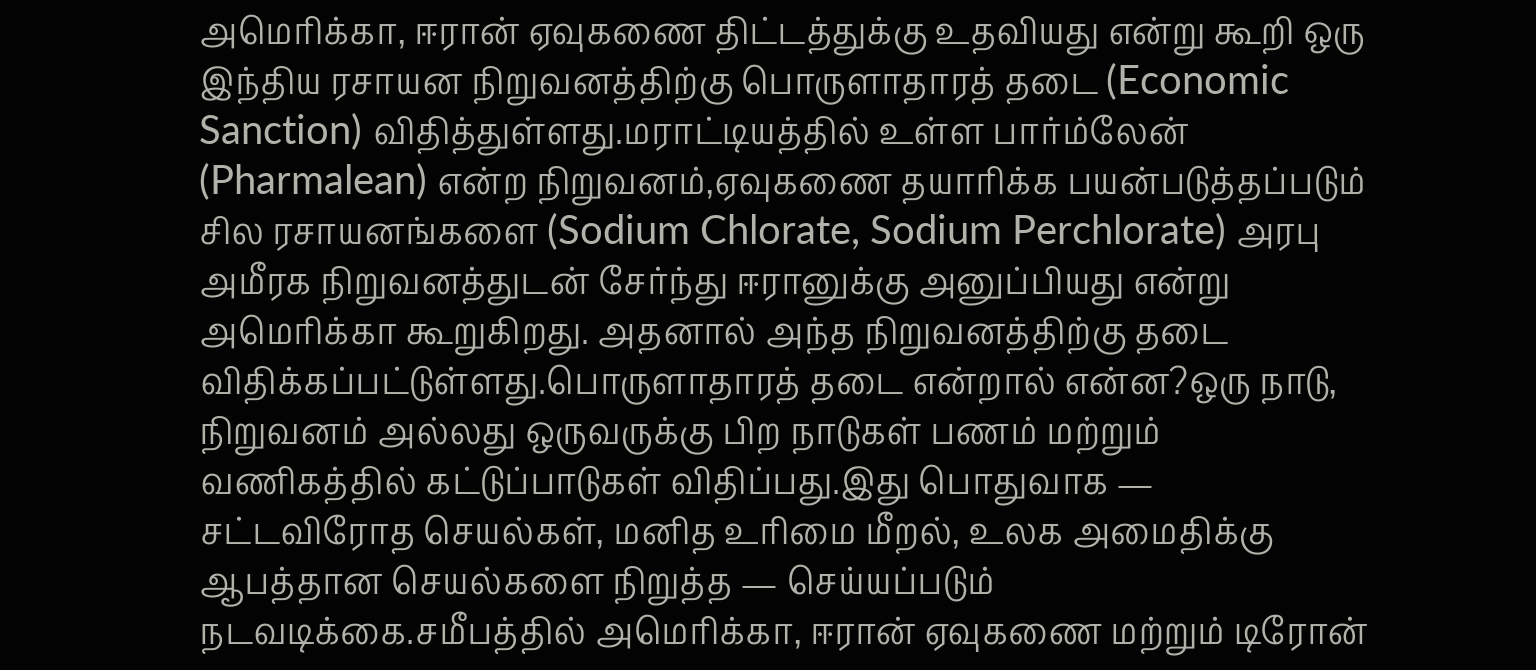அமெரிக்கா, ஈரான் ஏவுகணை திட்டத்துக்கு உதவியது என்று கூறி ஒரு இந்திய ரசாயன நிறுவனத்திற்கு பொருளாதாரத் தடை (Economic Sanction) விதித்துள்ளது.மராட்டியத்தில் உள்ள பார்ம்லேன் (Pharmalean) என்ற நிறுவனம்,ஏவுகணை தயாரிக்க பயன்படுத்தப்படும் சில ரசாயனங்களை (Sodium Chlorate, Sodium Perchlorate) அரபு அமீரக நிறுவனத்துடன் சேர்ந்து ஈரானுக்கு அனுப்பியது என்று அமெரிக்கா கூறுகிறது. அதனால் அந்த நிறுவனத்திற்கு தடை விதிக்கப்பட்டுள்ளது.பொருளாதாரத் தடை என்றால் என்ன?ஒரு நாடு, நிறுவனம் அல்லது ஒருவருக்கு பிற நாடுகள் பணம் மற்றும் வணிகத்தில் கட்டுப்பாடுகள் விதிப்பது.இது பொதுவாக — சட்டவிரோத செயல்கள், மனித உரிமை மீறல், உலக அமைதிக்கு ஆபத்தான செயல்களை நிறுத்த — செய்யப்படும் நடவடிக்கை.சமீபத்தில் அமெரிக்கா, ஈரான் ஏவுகணை மற்றும் டிரோன்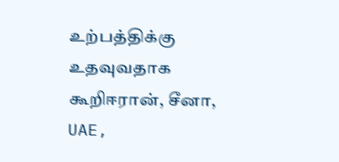உற்பத்திக்கு உதவுவதாக கூறிஈரான், சீனா, UAE,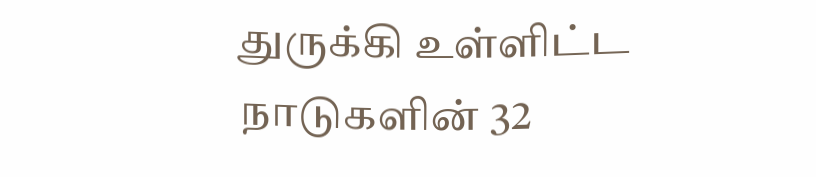துருக்கி உள்ளிட்ட நாடுகளின் 32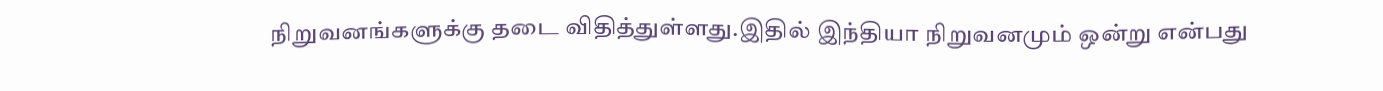நிறுவனங்களுக்கு தடை விதித்துள்ளது.இதில் இந்தியா நிறுவனமும் ஒன்று என்பது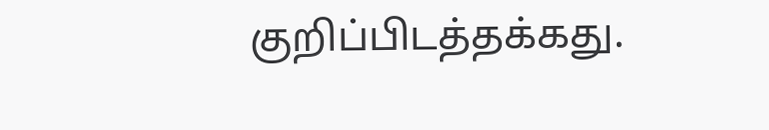குறிப்பிடத்தக்கது.